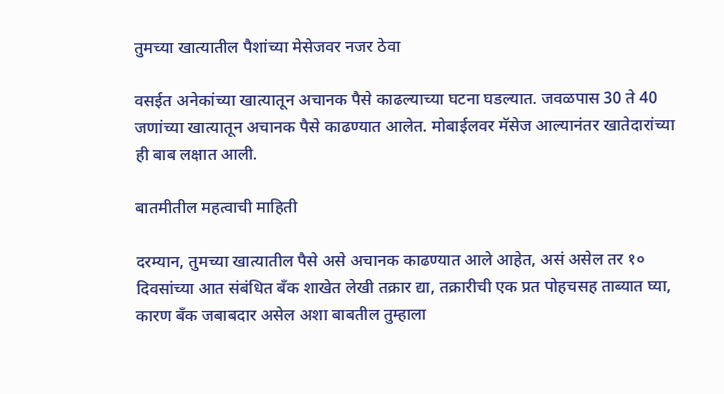तुमच्या खात्यातील पैशांच्या मेसेजवर नजर ठेवा

वसईत अनेकांच्या खात्यातून अचानक पैसे काढल्याच्या घटना घडल्यात. जवळपास 30 ते 40 जणांच्या खात्यातून अचानक पैसे काढण्यात आलेत. मोबाईलवर मॅसेज आल्यानंतर खातेदारांच्या ही बाब लक्षात आली.

बातमीतील महत्वाची माहिती

दरम्यान, तुमच्या खात्यातील पैसे असे अचानक काढण्यात आले आहेत, असं असेल तर १० दिवसांच्या आत संबंधित बँक शाखेत लेखी तक्रार द्या, तक्रारीची एक प्रत पोहचसह ताब्यात घ्या, कारण बँक जबाबदार असेल अशा बाबतील तुम्हाला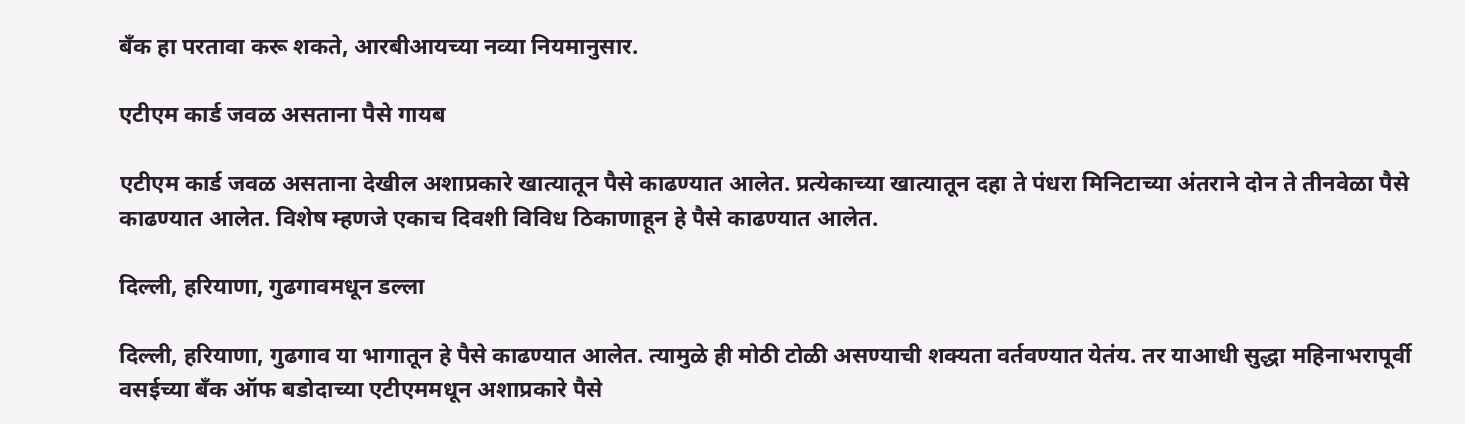बँक हा परतावा करू शकते, आरबीआयच्या नव्या नियमानुसार.

एटीएम कार्ड जवळ असताना पैसे गायब

एटीएम कार्ड जवळ असताना देखील अशाप्रकारे खात्यातून पैसे काढण्यात आलेत. प्रत्येकाच्या खात्यातून दहा ते पंधरा मिनिटाच्या अंतराने दोन ते तीनवेळा पैसे काढण्यात आलेत. विशेष म्हणजे एकाच दिवशी विविध ठिकाणाहून हे पैसे काढण्यात आलेत.

दिल्ली, हरियाणा, गुढगावमधून डल्ला

दिल्ली, हरियाणा, गुढगाव या भागातून हे पैसे काढण्यात आलेत. त्यामुळे ही मोठी टोळी असण्याची शक्यता वर्तवण्यात येतंय. तर याआधी सुद्धा महिनाभरापूर्वी वसईच्या बँक ऑफ बडोदाच्या एटीएममधून अशाप्रकारे पैसे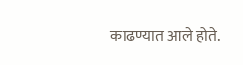काढण्यात आले होते.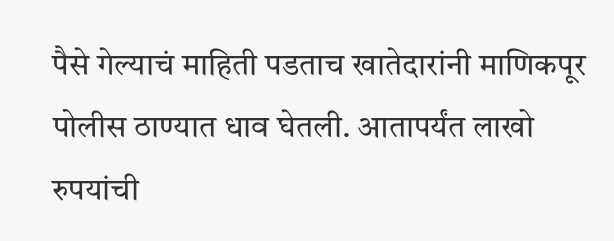पैसे गेल्याचं माहिती पडताच खातेदारांनी माणिकपूर पोलीस ठाण्यात धाव घेतली. आतापर्यंत लाखो रुपयांची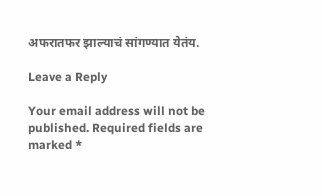अफरातफर झाल्याचं सांगण्यात येतंय.

Leave a Reply

Your email address will not be published. Required fields are marked *